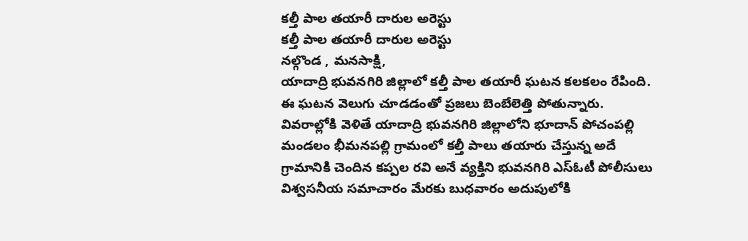కల్తీ పాల తయారీ దారుల అరెస్టు
కల్తీ పాల తయారీ దారుల అరెస్టు
నల్గొండ , మనసాక్షి,
యాదాద్రి భువనగిరి జిల్లాలో కల్తీ పాల తయారీ ఘటన కలకలం రేపింది. ఈ ఘటన వెలుగు చూడడంతో ప్రజలు బెంబేలెత్తి పోతున్నారు. వివరాల్లోకి వెళితే యాదాద్రి భువనగిరి జిల్లాలోని భూదాన్ పోచంపల్లి మండలం భీమనపల్లి గ్రామంలో కల్తీ పాలు తయారు చేస్తున్న అదే గ్రామానికి చెందిన కప్పల రవి అనే వ్యక్తిని భువనగిరి ఎస్ఓటీ పోలీసులు విశ్వసనీయ సమాచారం మేరకు బుధవారం అదుపులోకి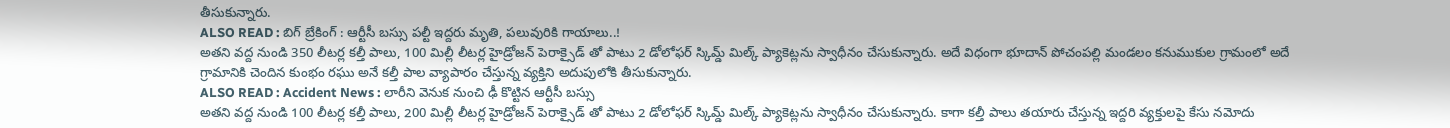తీసుకున్నారు.
ALSO READ : బిగ్ బ్రేకింగ్ : ఆర్టీసీ బస్సు పల్టీ ఇద్దరు మృతి, పలువురికి గాయాలు..!
అతని వద్ద నుండి 350 లీటర్ల కల్తీ పాలు, 100 మిల్లీ లీటర్ల హైడ్రోజన్ పెరాక్సైడ్ తో పాటు 2 డోలోఫర్ స్కిమ్డ్ మిల్క్ ప్యాకెట్లను స్వాధీనం చేసుకున్నారు. అదే విధంగా భూదాన్ పోచంపల్లి మండలం కనుముకుల గ్రామంలో అదే గ్రామానికి చెందిన కుంభం రఘు అనే కల్తీ పాల వ్యాపారం చేస్తున్న వ్యక్తిని అదుపులోకి తీసుకున్నారు.
ALSO READ : Accident News : లారీని వెనుక నుంచి ఢీ కొట్టిన ఆర్టీసీ బస్సు
అతని వద్ద నుండి 100 లీటర్ల కల్తీ పాలు, 200 మిల్లీ లీటర్ల హైడ్రోజన్ పెరాక్సైడ్ తో పాటు 2 డోలోఫర్ స్కిమ్డ్ మిల్క్ ప్యాకెట్లను స్వాధీనం చేసుకున్నారు. కాగా కల్తీ పాలు తయారు చేస్తున్న ఇద్దరి వ్యక్తులపై కేసు నమోదు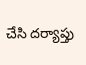చేసి దర్యాప్తు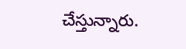చేస్తున్నారు.